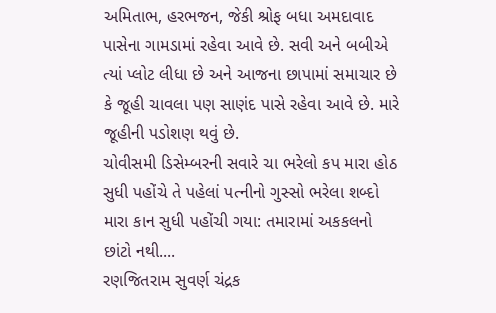અમિતાભ, હરભજન, જેકી શ્રોફ બધા અમદાવાદ પાસેના ગામડામાં રહેવા આવે છે. સવી અને બબીએ ત્યાં પ્લોટ લીધા છે અને આજના છાપામાં સમાચાર છે કે જૂહી ચાવલા પણ સાણંદ પાસે રહેવા આવે છે. મારે જૂહીની પડોશણ થવું છે.
ચોવીસમી ડિસેમ્બરની સવારે ચા ભરેલો કપ મારા હોઠ સુધી પહોંચે તે પહેલાં પત્નીનો ગુસ્સો ભરેલા શબ્દો મારા કાન સુધી પહોંચી ગયા: તમારામાં અકકલનો છાંટો નથી....
રણજિતરામ સુવર્ણ ચંદ્રક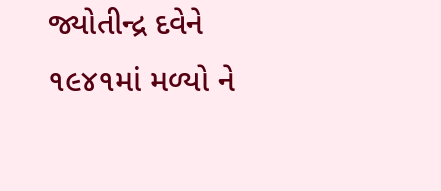જ્યોતીન્દ્ર દવેને ૧૯૪૧માં મળ્યો ને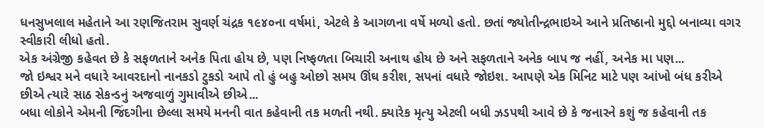ધનસુખલાલ મહેતાને આ રણજિતરામ સુવર્ણ ચંદ્રક ૧૯૪૦ના વર્ષમાં, એટલે કે આગળના વર્ષે મળ્યો હતો. છતાં જ્યોતીન્દ્રભાઇએ આને પ્રતિષ્ઠાનો મુદ્દો બનાવ્યા વગર સ્વીકારી લીધો હતો.
એક અંગ્રેજી કહેવત છે કે સફળતાને અનેક પિતા હોય છે, પણ નિષ્ફળતા બિચારી અનાથ હોય છે અને સફળતાને અનેક બાપ જ નહીં, અનેક મા પણ...
જો ઇશ્વર મને વધારે આવરદાનો નાનકડો ટુકડો આપે તો હું બહુ ઓછો સમય ઊંઘ કરીશ, સપનાં વધારે જોઇશ. આપણે એક મિનિટ માટે પણ આંખો બંધ કરીએ છીએ ત્યારે સાઠ સેકન્ડનું અજવાળું ગુમાવીએ છીએ...
બધા લોકોને એમની જિંદગીના છેલ્લા સમયે મનની વાત કહેવાની તક મળતી નથી. ક્યારેક મૃત્યુ એટલી બધી ઝડપથી આવે છે કે જનારને કશું જ કહેવાની તક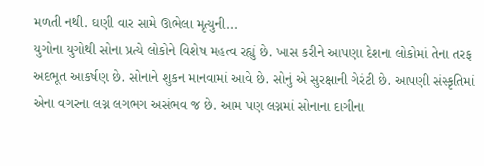મળતી નથી. ઘણી વાર સામે ઊભેલા મૃત્યુની...
યુગોના યુગોથી સોના પ્રત્યે લોકોને વિશેષ મહત્વ રહ્યું છે. ખાસ કરીને આપણા દેશના લોકોમાં તેના તરફ અદભૂત આકર્ષણ છે. સોનાને શુકન માનવામાં આવે છે. સોનું એ સુરક્ષાની ગેરંટી છે. આપણી સંસ્કૃતિમાં એના વગરના લગ્ન લગભગ અસંભવ જ છે. આમ પણ લગ્નમાં સોનાના દાગીના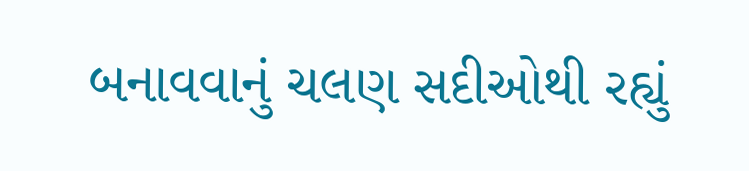બનાવવાનું ચલણ સદીઓથી રહ્યું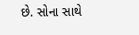છે. સોના સાથે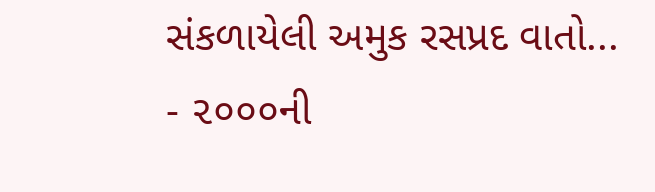સંકળાયેલી અમુક રસપ્રદ વાતો...
- ૨૦૦૦ની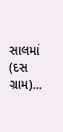સાલમાં (દસ ગ્રામ)...